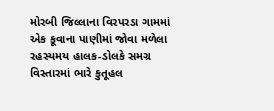મોરબી જિલ્લાના વિરપરડા ગામમાં એક કૂવાના પાણીમાં જોવા મળેલા રહસ્યમય હાલક-ડોલકે સમગ્ર વિસ્તારમાં ભારે કુતૂહલ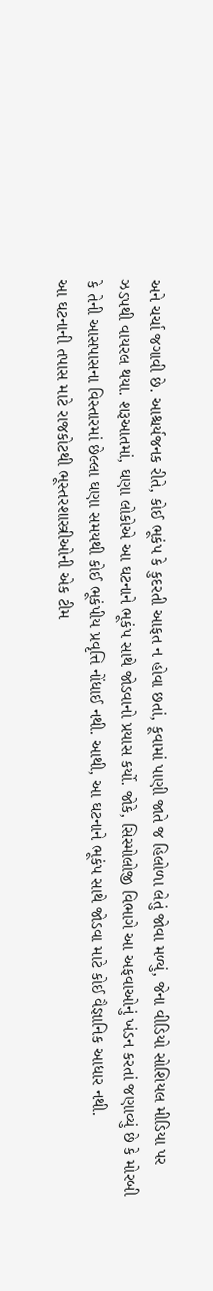અને ચર્ચા જગાવી છે. આશ્ચર્યજનક રીતે, કોઈ ભૂકંપ કે કુદરતી આફત ન હોવા છતાં, કૂવામાં પાણી જાતે જ હિલોળા લેતું જોવા મળ્યું, જેના વીડિયો સોશિયલ મીડિયા પર ઝડપથી વાયરલ થયા. શરૂઆતમાં, ઘણા લોકોએ આ ઘટનાને ભૂકંપ સાથે જોડવાનો પ્રયાસ કર્યો. જોકે, સિસ્મોલોજી વિભાગે આ અફવાઓનું ખંડન કરતાં જણાવ્યું છે કે મોરબી કે તેની આસપાસના વિસ્તારમાં છેલ્લા ઘણા સમયથી કોઈ ભૂકંપીય પ્રવૃત્તિ નોંધાઈ નથી. આથી, આ ઘટનાને ભૂકંપ સાથે જોડવા માટે કોઈ વૈજ્ઞાનિક આધાર નથી.
આ ઘટનાની તપાસ માટે રાજકોટથી ભૂસ્તરશાસ્ત્રીઓની એક ટીમ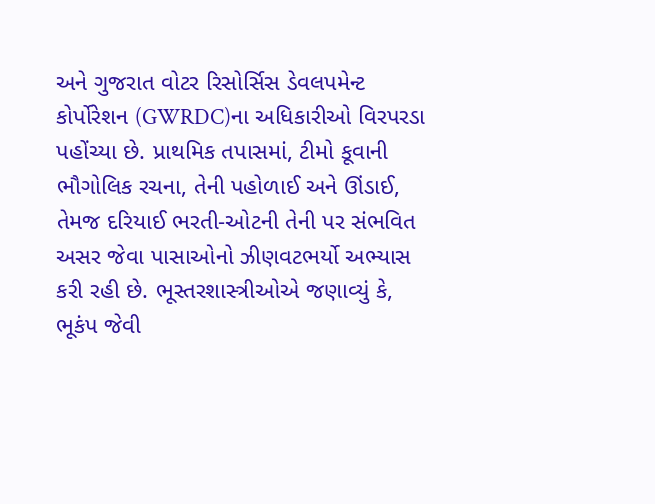અને ગુજરાત વોટર રિસોર્સિસ ડેવલપમેન્ટ કોર્પોરેશન (GWRDC)ના અધિકારીઓ વિરપરડા પહોંચ્યા છે. પ્રાથમિક તપાસમાં, ટીમો કૂવાની ભૌગોલિક રચના, તેની પહોળાઈ અને ઊંડાઈ, તેમજ દરિયાઈ ભરતી-ઓટની તેની પર સંભવિત અસર જેવા પાસાઓનો ઝીણવટભર્યો અભ્યાસ કરી રહી છે. ભૂસ્તરશાસ્ત્રીઓએ જણાવ્યું કે, ભૂકંપ જેવી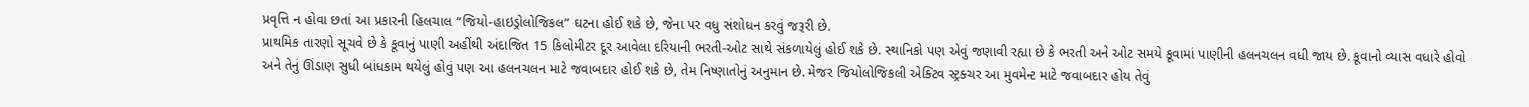પ્રવૃત્તિ ન હોવા છતાં આ પ્રકારની હિલચાલ “જિયો-હાઇડ્રોલોજિકલ” ઘટના હોઈ શકે છે, જેના પર વધુ સંશોધન કરવું જરૂરી છે.
પ્રાથમિક તારણો સૂચવે છે કે કૂવાનું પાણી અહીંથી અંદાજિત 15 કિલોમીટર દૂર આવેલા દરિયાની ભરતી-ઓટ સાથે સંકળાયેલું હોઈ શકે છે. સ્થાનિકો પણ એવું જણાવી રહ્યા છે કે ભરતી અને ઓટ સમયે કૂવામાં પાણીની હલનચલન વધી જાય છે. કૂવાનો વ્યાસ વધારે હોવો અને તેનું ઊંડાણ સુધી બાંધકામ થયેલું હોવું પણ આ હલનચલન માટે જવાબદાર હોઈ શકે છે, તેમ નિષ્ણાતોનું અનુમાન છે. મેજર જિયોલોજિકલી એક્ટિવ સ્ટ્રક્ચર આ મુવમેન્ટ માટે જવાબદાર હોય તેવું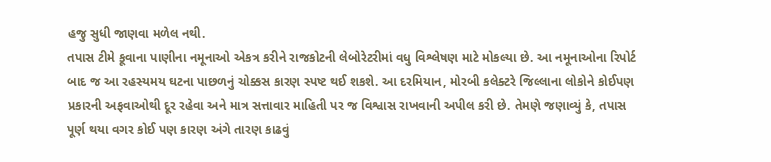હજુ સુધી જાણવા મળેલ નથી.
તપાસ ટીમે કૂવાના પાણીના નમૂનાઓ એકત્ર કરીને રાજકોટની લેબોરેટરીમાં વધુ વિશ્લેષણ માટે મોકલ્યા છે. આ નમૂનાઓના રિપોર્ટ બાદ જ આ રહસ્યમય ઘટના પાછળનું ચોક્કસ કારણ સ્પષ્ટ થઈ શકશે. આ દરમિયાન, મોરબી કલેક્ટરે જિલ્લાના લોકોને કોઈપણ પ્રકારની અફવાઓથી દૂર રહેવા અને માત્ર સત્તાવાર માહિતી પર જ વિશ્વાસ રાખવાની અપીલ કરી છે. તેમણે જણાવ્યું કે, તપાસ પૂર્ણ થયા વગર કોઈ પણ કારણ અંગે તારણ કાઢવું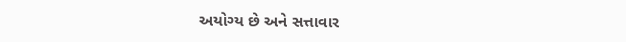અયોગ્ય છે અને સત્તાવાર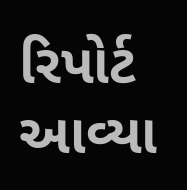રિપોર્ટ આવ્યા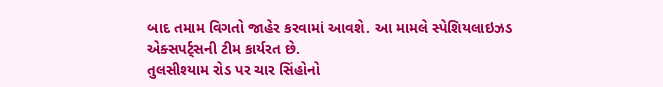બાદ તમામ વિગતો જાહેર કરવામાં આવશે. આ મામલે સ્પેશિયલાઇઝડ એક્સપર્ટ્સની ટીમ કાર્યરત છે.
તુલસીશ્યામ રોડ પર ચાર સિંહોનો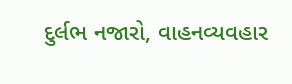દુર્લભ નજારો, વાહનવ્યવહાર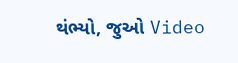થંભ્યો, જુઓ Video